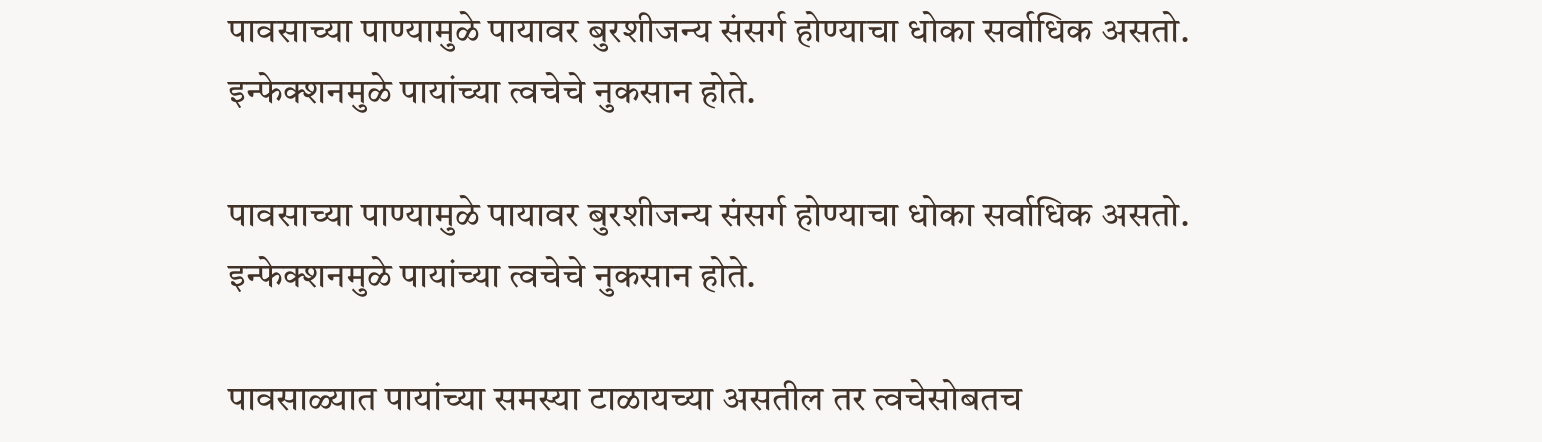पावसाच्या पाण्यामुळे पायावर बुरशीजन्य संसर्ग होण्याचा धोका सर्वाधिक असतो. इन्फेक्शनमुळे पायांच्या त्वचेचे नुकसान होते.

पावसाच्या पाण्यामुळे पायावर बुरशीजन्य संसर्ग होण्याचा धोका सर्वाधिक असतो. इन्फेक्शनमुळे पायांच्या त्वचेचे नुकसान होते.

पावसाळ्यात पायांच्या समस्या टाळायच्या असतील तर त्वचेसोबतच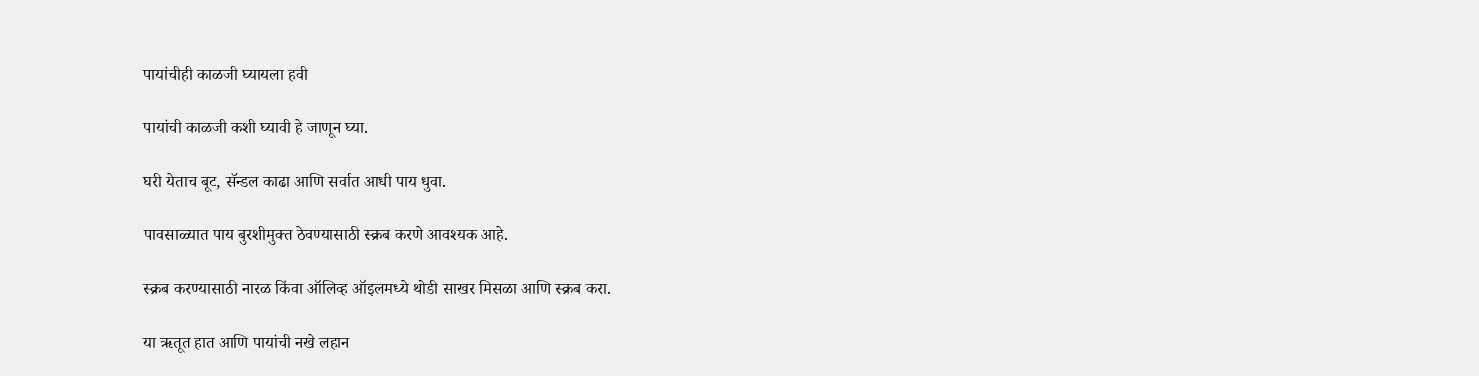पायांचीही काळजी घ्यायला हवी

पायांची काळजी कशी घ्यावी हे जाणून घ्या.

घरी येताच बूट, सॅन्डल काढा आणि सर्वात आधी पाय धुवा.

पावसाळ्यात पाय बुरशीमुक्त ठेवण्यासाठी स्क्रब करणे आवश्यक आहे.

स्क्रब करण्यासाठी नारळ किंवा ऑलिव्ह ऑइलमध्ये थोडी साखर मिसळा आणि स्क्रब करा.

या ऋतूत हात आणि पायांची नखे लहान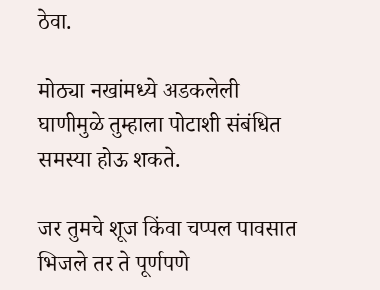ठेवा.

मोठ्या नखांमध्ये अडकलेली घाणीमुळे तुम्हाला पोटाशी संबंधित समस्या होऊ शकते.

जर तुमचे शूज किंवा चप्पल पावसात भिजले तर ते पूर्णपणे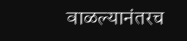वाळल्यानंतरच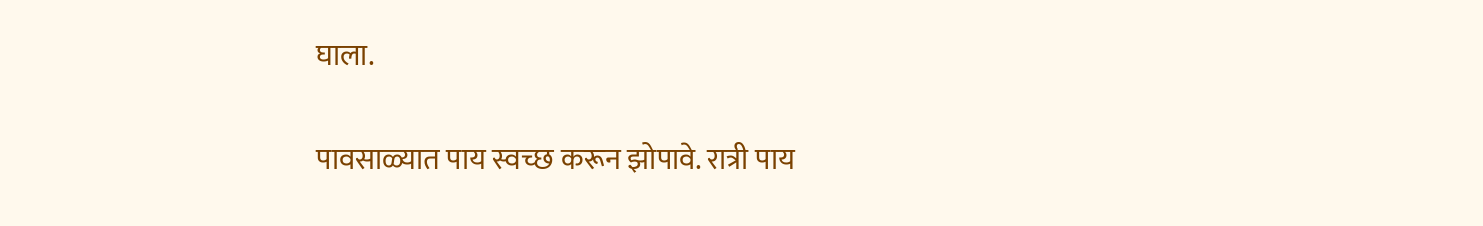घाला.

पावसाळ्यात पाय स्वच्छ करून झोपावे. रात्री पाय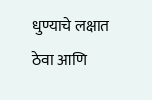धुण्याचे लक्षात ठेवा आणि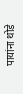पायांना थोडे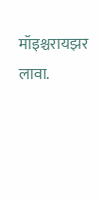मॉइश्चरायझर लावा.